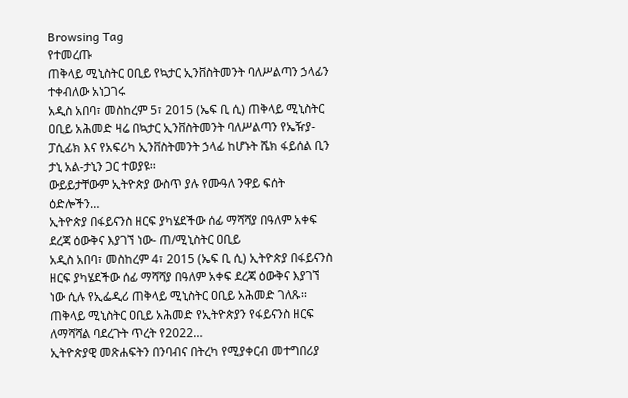Browsing Tag
የተመረጡ
ጠቅላይ ሚኒስትር ዐቢይ የኳታር ኢንቨስትመንት ባለሥልጣን ኃላፊን ተቀብለው አነጋገሩ
አዲስ አበባ፣ መስከረም 5፣ 2015 (ኤፍ ቢ ሲ) ጠቅላይ ሚኒስትር ዐቢይ አሕመድ ዛሬ በኳታር ኢንቨስትመንት ባለሥልጣን የኤዥያ-ፓሲፊክ እና የአፍሪካ ኢንቨስትመንት ኃላፊ ከሆኑት ሼክ ፋይሰል ቢን ታኒ አል-ታኒን ጋር ተወያዩ፡፡
ውይይታቸውም ኢትዮጵያ ውስጥ ያሉ የሙዓለ ንዋይ ፍሰት ዕድሎችን…
ኢትዮጵያ በፋይናንስ ዘርፍ ያካሄደችው ሰፊ ማሻሻያ በዓለም አቀፍ ደረጃ ዕውቅና እያገኘ ነው- ጠ/ሚኒስትር ዐቢይ
አዲስ አበባ፣ መስከረም 4፣ 2015 (ኤፍ ቢ ሲ) ኢትዮጵያ በፋይናንስ ዘርፍ ያካሄደችው ሰፊ ማሻሻያ በዓለም አቀፍ ደረጃ ዕውቅና እያገኘ ነው ሲሉ የኢፌዲሪ ጠቅላይ ሚኒስትር ዐቢይ አሕመድ ገለጹ፡፡
ጠቅላይ ሚኒስትር ዐቢይ አሕመድ የኢትዮጵያን የፋይናንስ ዘርፍ ለማሻሻል ባደረጉት ጥረት የ2022…
ኢትዮጵያዊ መጽሐፍትን በንባብና በትረካ የሚያቀርብ መተግበሪያ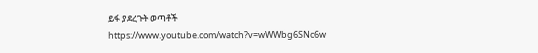ይፋ ያደረጉት ወጣቶች
https://www.youtube.com/watch?v=wWWbg6SNc6w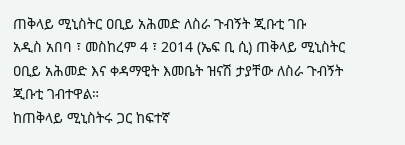ጠቅላይ ሚኒስትር ዐቢይ አሕመድ ለስራ ጉብኝት ጂቡቲ ገቡ
አዲስ አበባ ፣ መስከረም 4 ፣ 2014 (ኤፍ ቢ ሲ) ጠቅላይ ሚኒስትር ዐቢይ አሕመድ እና ቀዳማዊት እመቤት ዝናሽ ታያቸው ለስራ ጉብኝት ጂቡቲ ገብተዋል።
ከጠቅላይ ሚኒስትሩ ጋር ከፍተኛ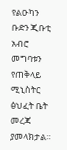የልዑካን ቡድን ጂቡቲ አብሮ መግባቱን የጠቅላይ ሚኒስትር ፅህፈት ቤት መረጃ ያመላክታል።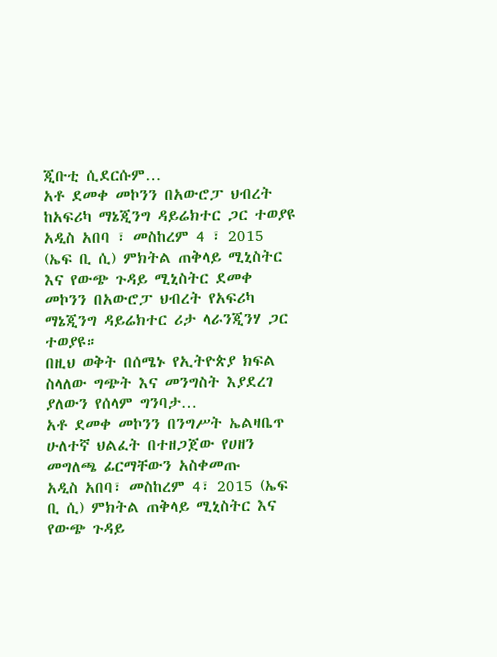ጂቡቲ ሲደርሱም…
አቶ ደመቀ መኮንን በአውሮፓ ህብረት ከአፍሪካ ማኔጂንግ ዳይሬክተር ጋር ተወያዩ
አዲስ አበባ ፣ መስከረም 4 ፣ 2015 (ኤፍ ቢ ሲ) ምክትል ጠቅላይ ሚኒስትር እና የውጭ ጉዳይ ሚኒስትር ደመቀ መኮንን በአውሮፓ ህብረት የአፍሪካ ማኔጂንግ ዳይሬክተር ሪታ ላራንጂንሃ ጋር ተወያዩ።
በዚህ ወቅት በሰሜኑ የኢትዮጵያ ክፍል ስላለው ግጭት እና መንግስት እያደረገ ያለውን የሰላም ግንባታ…
አቶ ደመቀ መኮንን በንግሥት ኤልዛቤጥ ሁለተኛ ህልፈት በተዘጋጀው የሀዘን መግለጫ ፊርማቸውን አስቀመጡ
አዲስ አበባ፣ መስከረም 4፣ 2015 (ኤፍ ቢ ሲ) ምክትል ጠቅላይ ሚኒስትር እና የውጭ ጉዳይ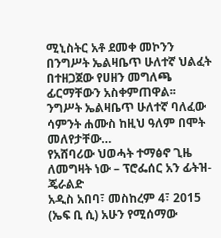ሚኒስትር አቶ ደመቀ መኮንን በንግሥት ኤልዛቤጥ ሁለተኛ ህልፈት በተዘጋጀው የሀዘን መግለጫ ፊርማቸውን አስቀምጠዋል፡፡
ንግሥት ኤልዛቤጥ ሁለተኛ ባለፈው ሳምንት ሐሙስ ከዚህ ዓለም በሞት መለየታቸው…
የአሸባሪው ህወሓት ተማፅኖ ጊዜ ለመግዛት ነው – ፕሮፌሰር አን ፊትዝ-ጄራልድ
አዲስ አበባ፣ መስከረም 4፣ 2015 (ኤፍ ቢ ሲ) አሁን የሚሰማው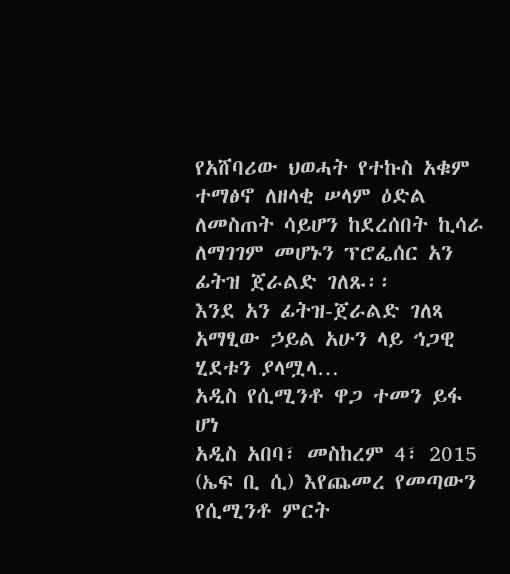የአሸባሪው ህወሓት የተኩስ አቁም ተማፅኖ ለዘላቂ ሠላም ዕድል ለመስጠት ሳይሆን ከደረሰበት ኪሳራ ለማገገም መሆኑን ፕሮፌሰር አን ፊትዝ ጀራልድ ገለጹ፡፡
እንደ አን ፊትዝ-ጀራልድ ገለጻ አማፂው ኃይል አሁን ላይ ኅጋዊ ሂደቱን ያላሟላ…
አዲስ የሲሚንቶ ዋጋ ተመን ይፋ ሆነ
አዲስ አበባ፣ መስከረም 4፣ 2015 (ኤፍ ቢ ሲ) እየጨመረ የመጣውን የሲሚንቶ ምርት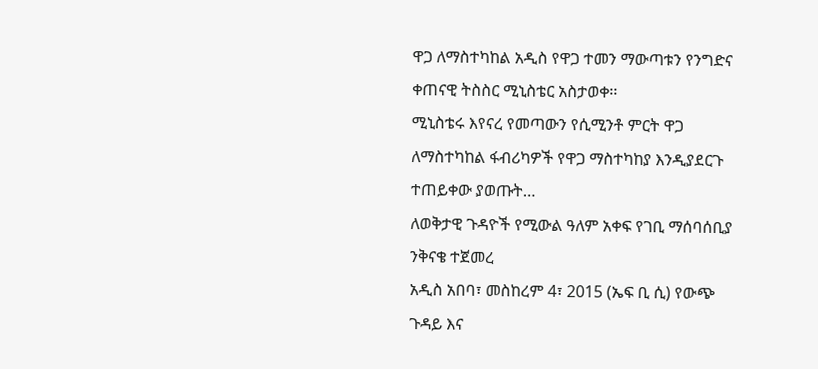ዋጋ ለማስተካከል አዲስ የዋጋ ተመን ማውጣቱን የንግድና ቀጠናዊ ትስስር ሚኒስቴር አስታወቀ፡፡
ሚኒስቴሩ እየናረ የመጣውን የሲሚንቶ ምርት ዋጋ ለማስተካከል ፋብሪካዎች የዋጋ ማስተካከያ እንዲያደርጉ ተጠይቀው ያወጡት…
ለወቅታዊ ጉዳዮች የሚውል ዓለም አቀፍ የገቢ ማሰባሰቢያ ንቅናቄ ተጀመረ
አዲስ አበባ፣ መስከረም 4፣ 2015 (ኤፍ ቢ ሲ) የውጭ ጉዳይ እና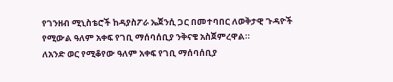የገንዘብ ሚኒስቴሮች ከዳያስፖራ ኤጀንሲ ጋር በመተባበር ለወቅታዊ ጉዳዮች የሚውል ዓለም አቀፍ የገቢ ማሰባሰቢያ ንቅናቄ አስጀምረዋል።
ለአንድ ወር የሚቆየው ዓለም አቀፍ የገቢ ማሰባሰቢያ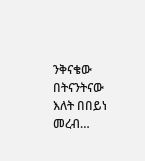ንቅናቄው በትናንትናው እለት በበይነ መረብ…